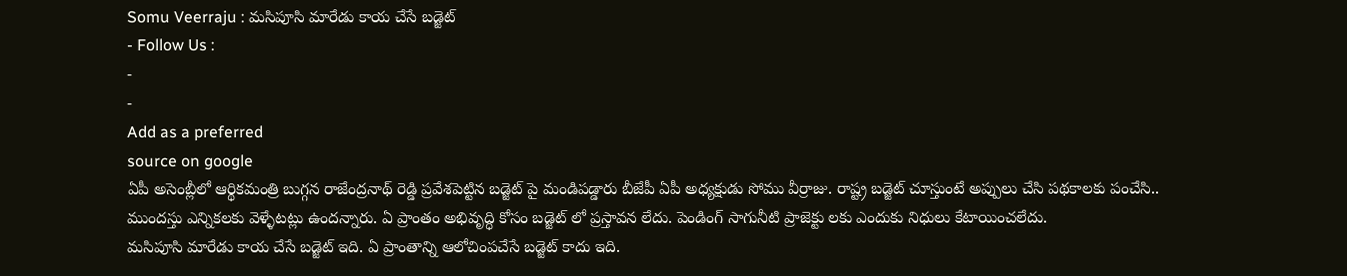Somu Veerraju : మసిపూసి మారేడు కాయ చేసే బడ్జెట్
- Follow Us :
-
-
Add as a preferred
source on google
ఏపీ అసెంబ్లీలో ఆర్థికమంత్రి బుగ్గన రాజేంద్రనాథ్ రెడ్డి ప్రవేశపెట్టిన బడ్జెట్ పై మండిపడ్డారు బీజేపీ ఏపీ అధ్యక్షుడు సోము వీర్రాజు. రాష్ట్ర బడ్జెట్ చూస్తుంటే అప్పులు చేసి పథకాలకు పంచేసి.. ముందస్తు ఎన్నికలకు వెళ్ళేటట్లు ఉందన్నారు. ఏ ప్రాంతం అభివృద్ధి కోసం బడ్జెట్ లో ప్రస్తావన లేదు. పెండింగ్ సాగునీటి ప్రాజెక్టు లకు ఎందుకు నిధులు కేటాయించలేదు.
మసిపూసి మారేడు కాయ చేసే బడ్జెట్ ఇది. ఏ ప్రాంతాన్ని ఆలోచింపచేసే బడ్జెట్ కాదు ఇది.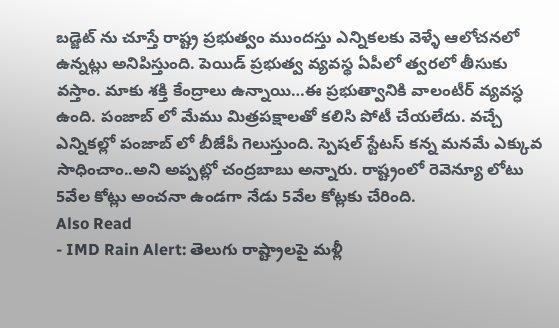బడ్జెట్ ను చూస్తే రాష్ట్ర ప్రభుత్వం ముందస్తు ఎన్నికలకు వెళ్ళే ఆలోచనలో ఉన్నట్లు అనిపిస్తుంది. పెయిడ్ ప్రభుత్వ వ్యవస్థ ఏపీలో త్వరలో తీసుకు వస్తాం. మాకు శక్తి కేంద్రాలు ఉన్నాయి…ఈ ప్రభుత్వానికి వాలంటీర్ వ్యవస్ధ ఉంది. పంజాబ్ లో మేము మిత్రపక్షాలతో కలిసి పోటీ చేయలేదు. వచ్చే ఎన్నికల్లో పంజాబ్ లో బీజేపీ గెలుస్తుంది. స్పెషల్ స్టేటస్ కన్న మనమే ఎక్కువ సాధించాం..అని అప్పట్లో చంద్రబాబు అన్నారు. రాష్ట్రంలో రెవెన్యూ లోటు 5వేల కోట్లు అంచనా ఉండగా నేడు 5వేల కోట్లకు చేరింది.
Also Read
- IMD Rain Alert: తెలుగు రాష్ట్రాలపై మళ్లీ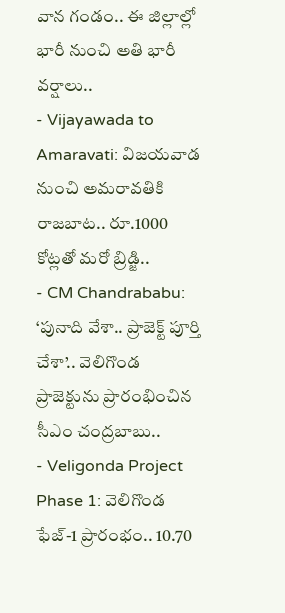వాన గండం.. ఈ జిల్లాల్లో భారీ నుంచి అతి భారీ వర్షాలు..
- Vijayawada to Amaravati: విజయవాడ నుంచి అమరావతికి రాజబాట.. రూ.1000 కోట్లతో మరో బ్రిడ్జి..
- CM Chandrababu: ‘పునాది వేశా.. ప్రాజెక్ట్ పూర్తి చేశా’.. వెలిగొండ ప్రాజెక్టును ప్రారంభించిన సీఎం చంద్రబాబు..
- Veligonda Project Phase 1: వెలిగొండ ఫేజ్-1 ప్రారంభం.. 10.70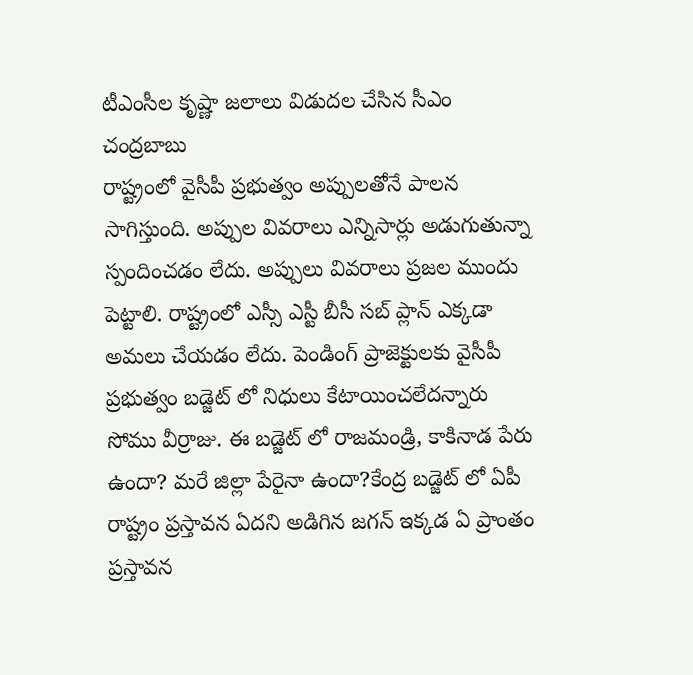టీఎంసీల కృష్ణా జలాలు విడుదల చేసిన సీఎం చంద్రబాబు
రాష్ట్రంలో వైసీపీ ప్రభుత్వం అప్పులతోనే పాలన సాగిస్తుంది. అప్పుల వివరాలు ఎన్నిసార్లు అడుగుతున్నా స్పందించడం లేదు. అప్పులు వివరాలు ప్రజల ముందు పెట్టాలి. రాష్ట్రంలో ఎస్సీ ఎస్టీ బీసీ సబ్ ప్లాన్ ఎక్కడా అమలు చేయడం లేదు. పెండింగ్ ప్రాజెక్టులకు వైసీపీ ప్రభుత్వం బడ్జెట్ లో నిధులు కేటాయించలేదన్నారు సోము వీర్రాజు. ఈ బడ్జెట్ లో రాజమండ్రి, కాకినాడ పేరు ఉందా? మరే జిల్లా పేరైనా ఉందా?కేంద్ర బడ్జెట్ లో ఏపీ రాష్ట్రం ప్రస్తావన ఏదని అడిగిన జగన్ ఇక్కడ ఏ ప్రాంతం ప్రస్తావన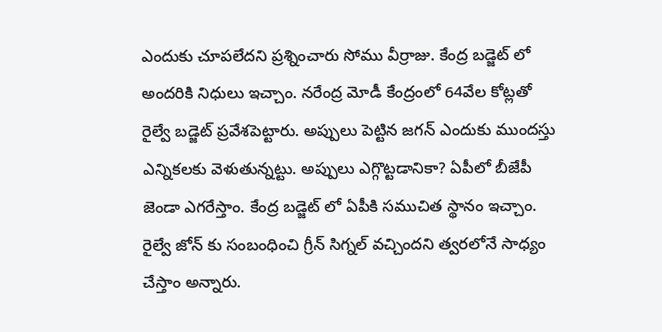ఎందుకు చూపలేదని ప్రశ్నించారు సోము వీర్రాజు. కేంద్ర బడ్జెట్ లో అందరికి నిధులు ఇచ్చాం. నరేంద్ర మోడీ కేంద్రంలో 64వేల కోట్లతో రైల్వే బడ్జెట్ ప్రవేశపెట్టారు. అప్పులు పెట్టిన జగన్ ఎందుకు ముందస్తు ఎన్నికలకు వెళుతున్నట్టు. అప్పులు ఎగ్గొట్టడానికా? ఏపీలో బీజేపీ జెండా ఎగరేస్తాం. కేంద్ర బడ్జెట్ లో ఏపీకి సముచిత స్థానం ఇచ్చాం. రైల్వే జోన్ కు సంబంధించి గ్రీన్ సిగ్నల్ వచ్చిందని త్వరలోనే సాధ్యం చేస్తాం అన్నారు.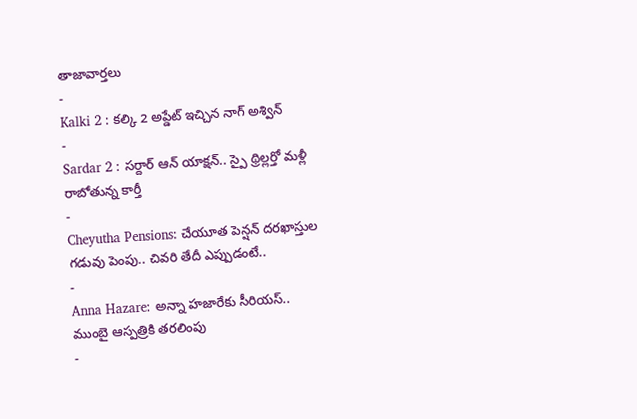తాజావార్తలు
-
Kalki 2 : కల్కి 2 అప్డేట్ ఇచ్చిన నాగ్ అశ్విన్
-
Sardar 2 : సర్దార్ ఆన్ యాక్షన్.. స్పై థ్రిల్లర్తో మళ్లీ రాబోతున్న కార్తీ
-
Cheyutha Pensions: చేయూత పెన్షన్ దరఖాస్తుల గడువు పెంపు.. చివరి తేదీ ఎప్పుడంటే..
-
Anna Hazare: అన్నా హజారేకు సీరియస్.. ముంబై ఆస్పత్రికి తరలింపు
-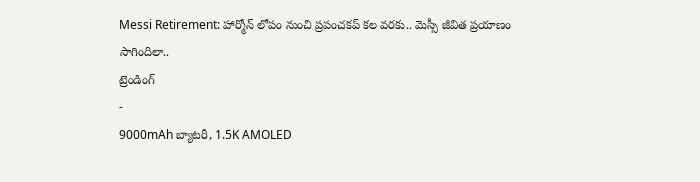Messi Retirement: హార్మోన్ లోపం నుంచి ప్రపంచకప్ కల వరకు.. మెస్సీ జీవిత ప్రయాణం సాగిందిలా..
ట్రెండింగ్
-
9000mAh బ్యాటరీ, 1.5K AMOLED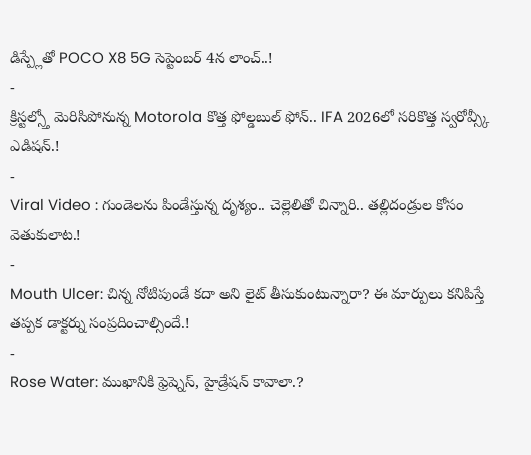డిస్ప్లేతో POCO X8 5G సెప్టెంబర్ 4న లాంచ్..!
-
క్రిస్టల్స్తో మెరిసిపోనున్న Motorola కొత్త ఫోల్డబుల్ ఫోన్.. IFA 2026లో సరికొత్త స్వరోవ్స్కీ ఎడిషన్.!
-
Viral Video : గుండెలను పిండేస్తున్న దృశ్యం.. చెల్లెలితో చిన్నారి.. తల్లిదండ్రుల కోసం వెతుకులాట.!
-
Mouth Ulcer: చిన్న నోటిపుండే కదా అని లైట్ తీసుకుంటున్నారా? ఈ మార్పులు కనిపిస్తే తప్పక డాక్టర్ను సంప్రదించాల్సిందే.!
-
Rose Water: ముఖానికి ఫ్రెష్నెస్, హైడ్రేషన్ కావాలా.?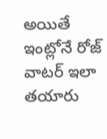అయితే ఇంట్లోనే రోజ్ వాటర్ ఇలా తయారు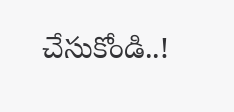చేసుకోండి..!